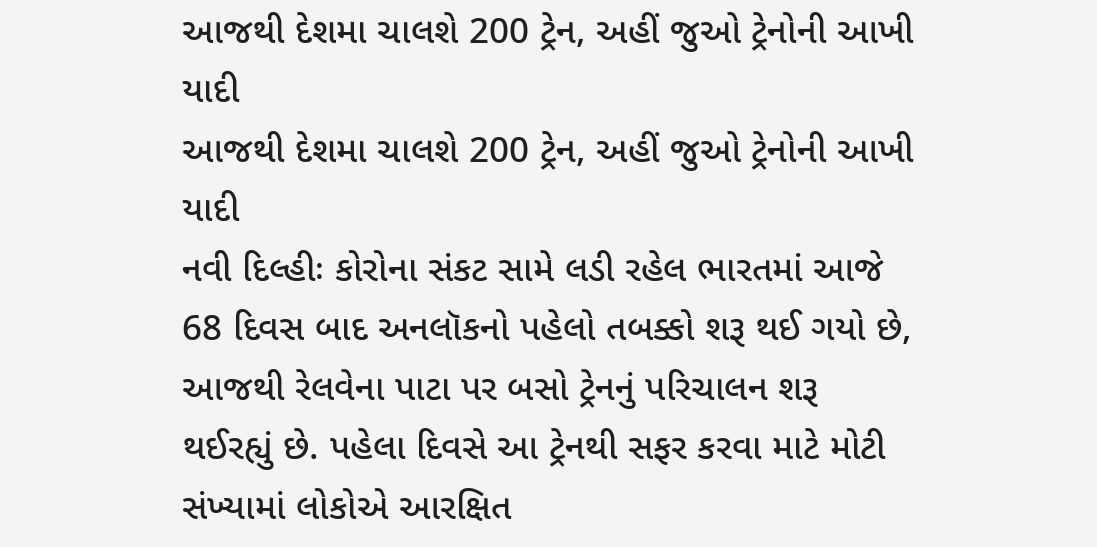આજથી દેશમા ચાલશે 200 ટ્રેન, અહીં જુઓ ટ્રેનોની આખી યાદી
આજથી દેશમા ચાલશે 200 ટ્રેન, અહીં જુઓ ટ્રેનોની આખી યાદી
નવી દિલ્હીઃ કોરોના સંકટ સામે લડી રહેલ ભારતમાં આજે 68 દિવસ બાદ અનલૉકનો પહેલો તબક્કો શરૂ થઈ ગયો છે, આજથી રેલવેના પાટા પર બસો ટ્રેનનું પરિચાલન શરૂ થઈરહ્યું છે. પહેલા દિવસે આ ટ્રેનથી સફર કરવા માટે મોટી સંખ્યામાં લોકોએ આરક્ષિત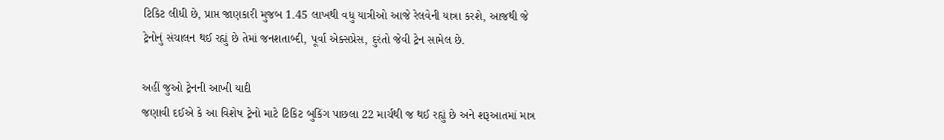ટિકિટ લીધી છે, પ્રાપ્ત જાણકારી મુજબ 1.45 લાખથી વધુ યાત્રીઓ આજે રેલવેની યાત્રા કરશે, આજથી જે ટ્રેનોનું સંચાલન થઈ રહ્યું છે તેમાં જનશતાબ્દી, પૂર્વા એક્સપ્રેસ, દુરંતો જેવી ટ્રેન સામેલ છે.

અહીં જુઓ ટ્રેનની આખી યાદી
જણાવી દઈએ કે આ વિશેષ ટ્રેનો માટે ટિકિટ બુકિંગ પાછલા 22 માર્ચથી જ થઈ રહ્યું છે અને શરૂઆતમાં માત્ર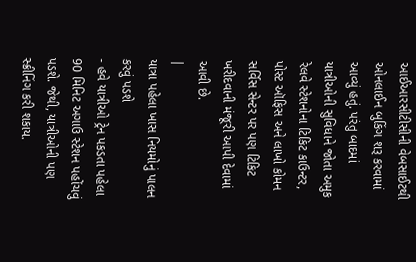આઈઆરસીટીસીની વેબસાઈટથી ઓનલાઈન બુકિંગ શરૂ કરવામાં આવ્યું હતું. પરંતુ બાદમાં યાત્રીઓની સુવિધાને જોતા અમુક રેલવે સ્ટેશનોના ટિકિટ કાઉન્ટર, પોસ્ટ ઑફિસ અને લાખો કોમન સર્વિસ સેન્ટર પર પણ ટિકિટ ખરીદવાની મંજૂરી આપી દેવામાં આવી છે.
|
યાત્રા પહેલા ખાસ નિયમોનું પાલન કરવું પડશે
- હવે યાત્રીઓ ટ્રેન પકડતા પહેલા 90 મિનિટ અગાઉ સ્ટેશન પહોંચવું પડશે. જેથી, યાત્રીઓની પણ સ્ક્રીનિંગ કરી શકાય.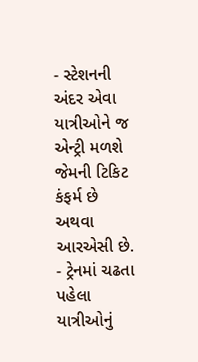- સ્ટેશનની અંદર એવા યાત્રીઓને જ એન્ટ્રી મળશે જેમની ટિકિટ કંફર્મ છે અથવા આરએસી છે.
- ટ્રેનમાં ચઢતા પહેલા યાત્રીઓનું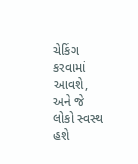ચેકિંગ કરવામાં આવશે, અને જે લોકો સ્વસ્થ હશે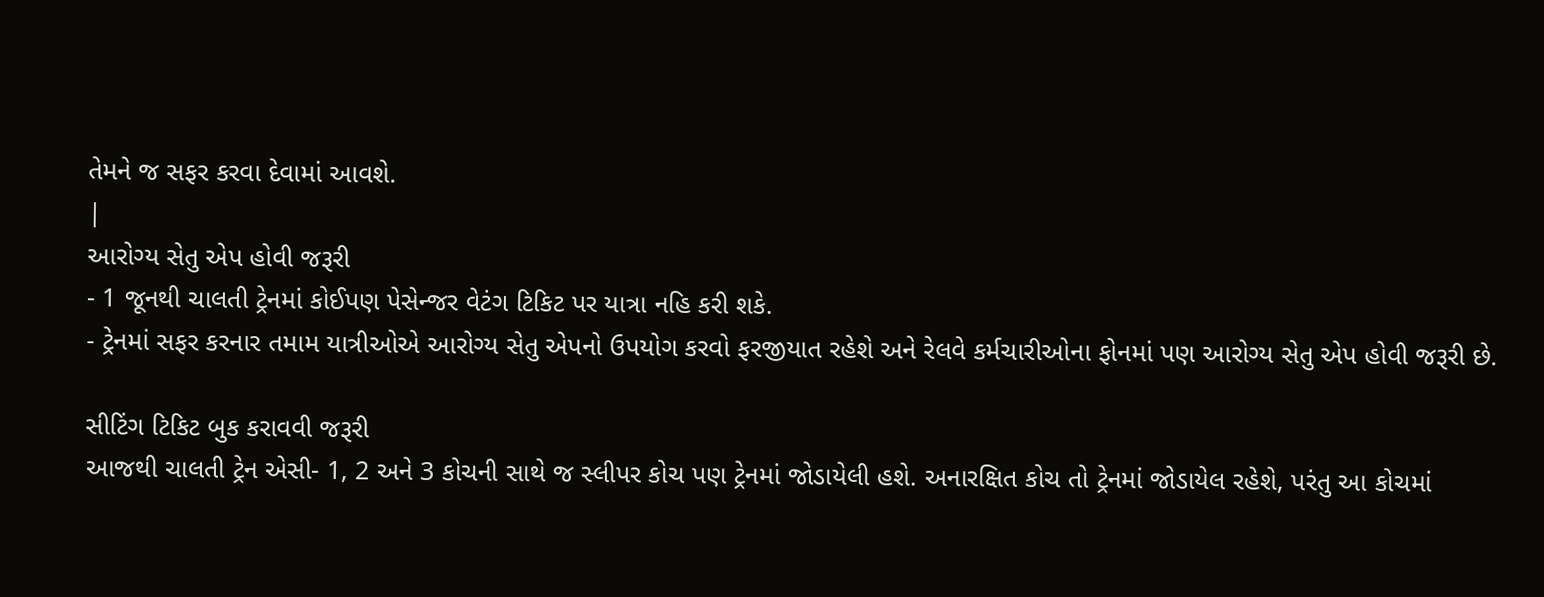તેમને જ સફર કરવા દેવામાં આવશે.
|
આરોગ્ય સેતુ એપ હોવી જરૂરી
- 1 જૂનથી ચાલતી ટ્રેનમાં કોઈપણ પેસેન્જર વેટંગ ટિકિટ પર યાત્રા નહિ કરી શકે.
- ટ્રેનમાં સફર કરનાર તમામ યાત્રીઓએ આરોગ્ય સેતુ એપનો ઉપયોગ કરવો ફરજીયાત રહેશે અને રેલવે કર્મચારીઓના ફોનમાં પણ આરોગ્ય સેતુ એપ હોવી જરૂરી છે.

સીટિંગ ટિકિટ બુક કરાવવી જરૂરી
આજથી ચાલતી ટ્રેન એસી- 1, 2 અને 3 કોચની સાથે જ સ્લીપર કોચ પણ ટ્રેનમાં જોડાયેલી હશે. અનારક્ષિત કોચ તો ટ્રેનમાં જોડાયેલ રહેશે, પરંતુ આ કોચમાં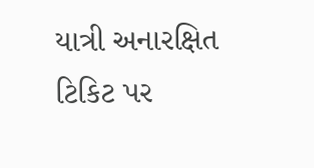યાત્રી અનારક્ષિત ટિકિટ પર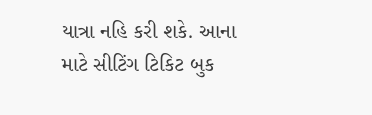યાત્રા નહિ કરી શકે. આના માટે સીટિંગ ટિકિટ બુક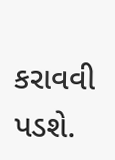કરાવવી પડશે.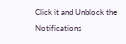Click it and Unblock the Notifications